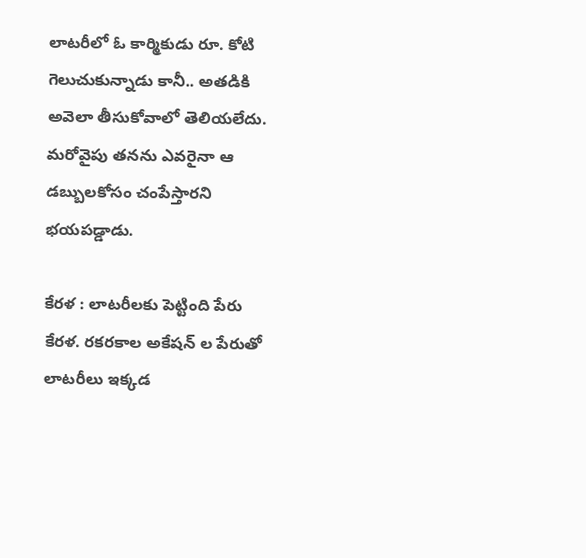లాటరీలో ఓ కార్మికుడు రూ. కోటి గెలుచుకున్నాడు కానీ.. అతడికి అవెలా తీసుకోవాలో తెలియలేదు. మరోవైపు తనను ఎవరైనా ఆ డబ్బులకోసం చంపేస్తారని భయపడ్డాడు.

కేరళ : లాటరీలకు పెట్టింది పేరు కేరళ. రకరకాల అకేషన్ ల పేరుతో లాటరీలు ఇక్కడ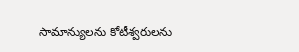సామాన్యులను కోటీశ్వరులను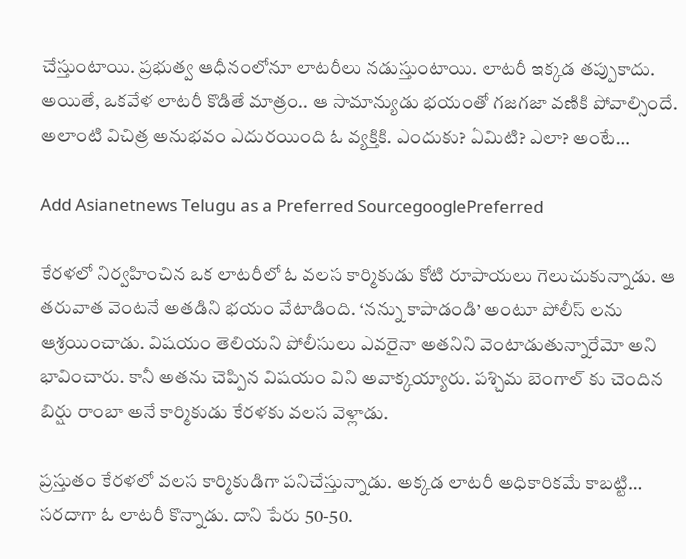చేస్తుంటాయి. ప్రభుత్వ ఆధీనంలోనూ లాటరీలు నడుస్తుంటాయి. లాటరీ ఇక్కడ తప్పుకాదు. అయితే, ఒకవేళ లాటరీ కొడితే మాత్రం.. ఆ సామాన్యుడు భయంతో గజగజా వణికి పోవాల్సిందే. అలాంటి విచిత్ర అనుభవం ఎదురయింది ఓ వ్యక్తికి. ఎందుకు? ఏమిటి? ఎలా? అంటే…

Add Asianetnews Telugu as a Preferred SourcegooglePreferred

కేరళలో నిర్వహించిన ఒక లాటరీలో ఓ వలస కార్మికుడు కోటి రూపాయలు గెలుచుకున్నాడు. ఆ తరువాత వెంటనే అతడిని భయం వేటాడింది. ‘నన్ను కాపాడండి’ అంటూ పోలీస్ లను ఆశ్రయించాడు. విషయం తెలియని పోలీసులు ఎవరైనా అతనిని వెంటాడుతున్నారేమో అని భావించారు. కానీ అతను చెప్పిన విషయం విని అవాక్కయ్యారు. పశ్చిమ బెంగాల్ కు చెందిన బిర్షు రాంబా అనే కార్మికుడు కేరళకు వలస వెళ్లాడు.

ప్రస్తుతం కేరళలో వలస కార్మికుడిగా పనిచేస్తున్నాడు. అక్కడ లాటరీ అధికారికమే కాబట్టి… సరదాగా ఓ లాటరీ కొన్నాడు. దాని పేరు 50-50.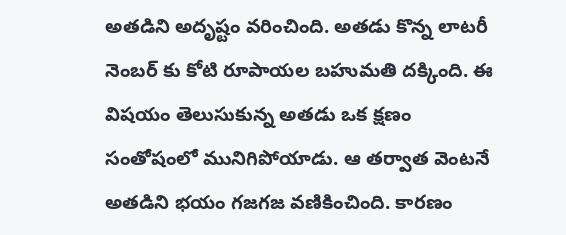అతడిని అదృష్టం వరించింది. అతడు కొన్న లాటరీ నెంబర్ కు కోటి రూపాయల బహుమతి దక్కింది. ఈ విషయం తెలుసుకున్న అతడు ఒక క్షణం సంతోషంలో మునిగిపోయాడు. ఆ తర్వాత వెంటనే అతడిని భయం గజగజ వణికించింది. కారణం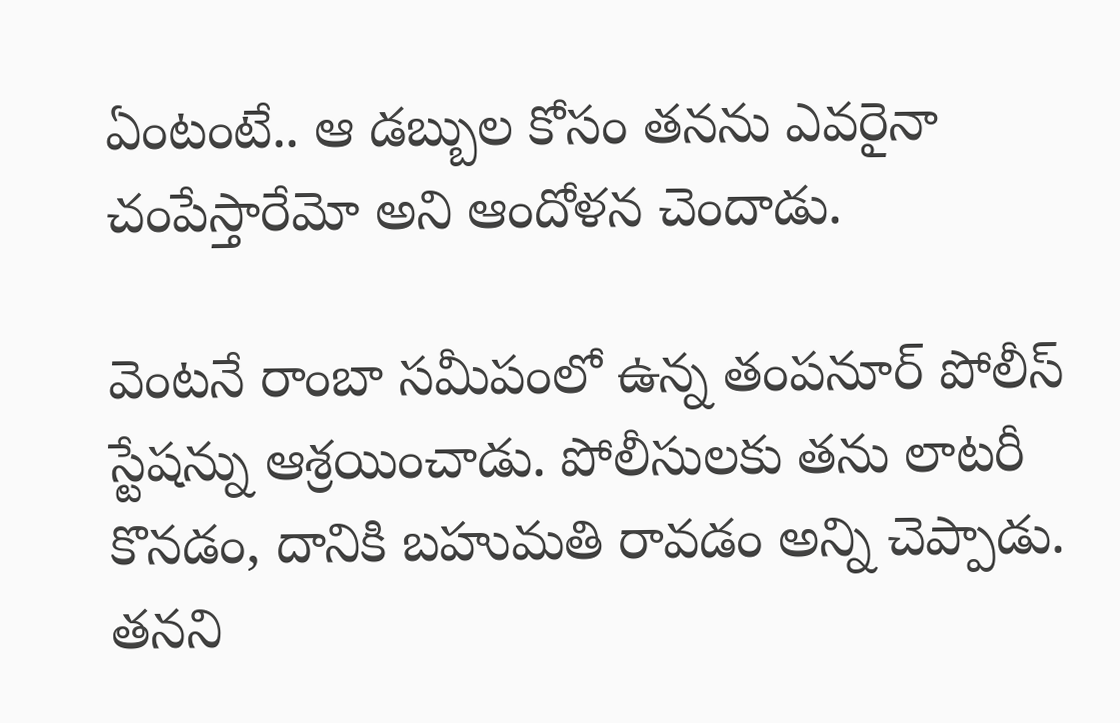ఏంటంటే.. ఆ డబ్బుల కోసం తనను ఎవరైనా చంపేస్తారేమో అని ఆందోళన చెందాడు.

వెంటనే రాంబా సమీపంలో ఉన్న తంపనూర్ పోలీస్ స్టేషన్ను ఆశ్రయించాడు. పోలీసులకు తను లాటరీ కొనడం, దానికి బహుమతి రావడం అన్ని చెప్పాడు. తనని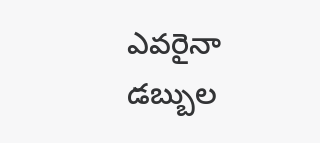ఎవరైనా డబ్బుల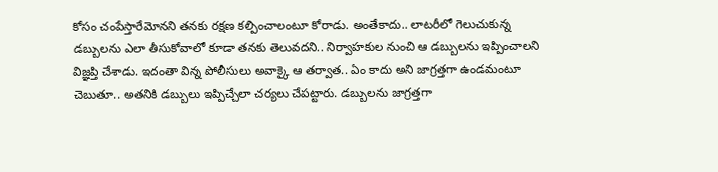కోసం చంపేస్తారేమోనని తనకు రక్షణ కల్పించాలంటూ కోరాడు. అంతేకాదు.. లాటరీలో గెలుచుకున్న డబ్బులను ఎలా తీసుకోవాలో కూడా తనకు తెలువదని.. నిర్వాహకుల నుంచి ఆ డబ్బులను ఇప్పించాలని విజ్ఞప్తి చేశాడు. ఇదంతా విన్న పోలీసులు అవాక్కై ఆ తర్వాత.. ఏం కాదు అని జాగ్రత్తగా ఉండమంటూ చెబుతూ.. అతనికి డబ్బులు ఇప్పిచ్చేలా చర్యలు చేపట్టారు. డబ్బులను జాగ్రత్తగా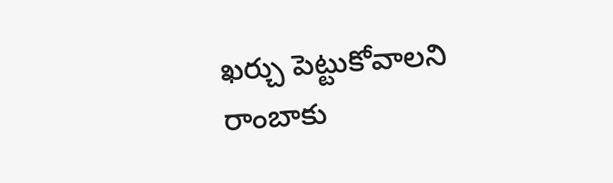ఖర్చు పెట్టుకోవాలని రాంబాకు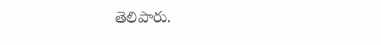తెలిపారు.